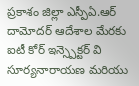ప్రకాశం జిల్లా ఎస్పీఏ.ఆర్ దామోదర్ ఆదేశాల మేరకు ఐటీ కోర్ ఇన్స్పెక్టర్ వి సూర్యనారాయణ మరియు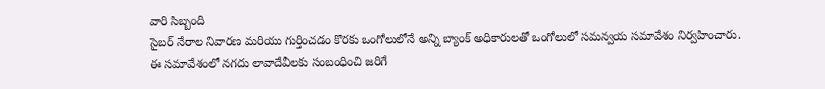వారి సిబ్బంది
సైబర్ నేరాల నివారణ మరియు గుర్తించడం కొరకు ఒంగోలులోనే అన్ని బ్యాంక్ అధికారులతో ఒంగోలులో సమన్వయ సమావేశం నిర్వహించారు.
ఈ సమావేశంలో నగదు లావాదేవీలకు సంబంధించి జరిగే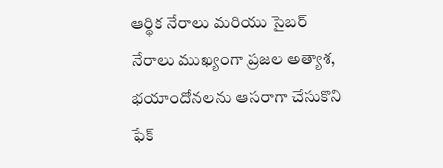ఆర్థిక నేరాలు మరియు సైబర్ నేరాలు ముఖ్యంగా ప్రజల అత్యాశ, భయాందోనలను ఆసరాగా చేసుకొని ఫేక్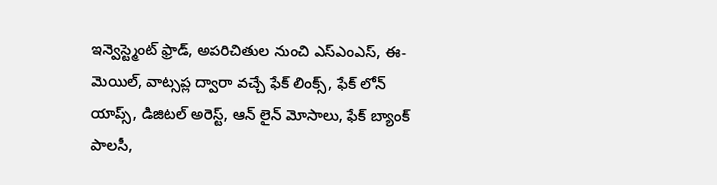ఇన్వెస్ట్మెంట్ ఫ్రాడ్, అపరిచితుల నుంచి ఎస్ఎంఎస్, ఈ-మెయిల్, వాట్సప్ల ద్వారా వచ్చే ఫేక్ లింక్స్, ఫేక్ లోన్ యాప్స్, డిజిటల్ అరెస్ట్, ఆన్ లైన్ మోసాలు, ఫేక్ బ్యాంక్ పాలసీ,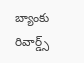బ్యాంకు రివార్డ్స్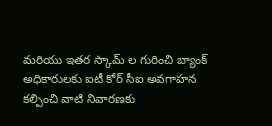మరియు ఇతర స్కామ్ ల గురించి బ్యాంక్ అధికారులకు ఐటీ కోర్ సీఐ అవగాహన కల్పించి వాటి నివారణకు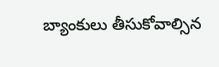బ్యాంకులు తీసుకోవాల్సిన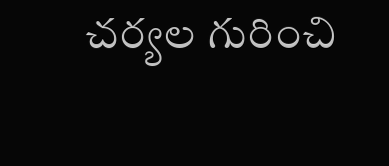చర్యల గురించి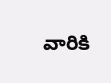వారికి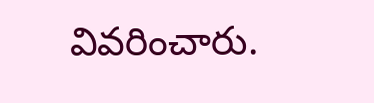వివరించారు.